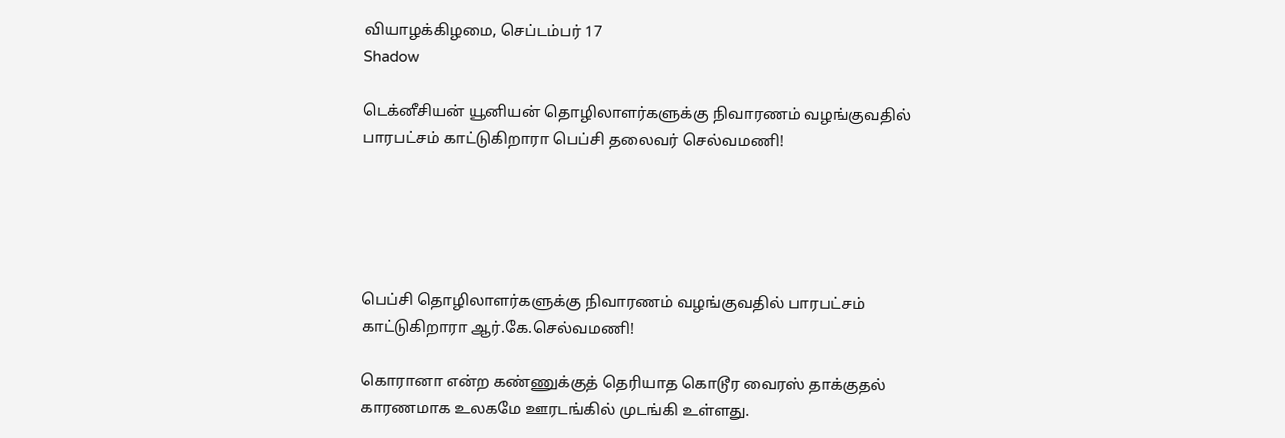வியாழக்கிழமை, செப்டம்பர் 17
Shadow

டெக்னீசியன் யூனியன் தொழிலாளர்களுக்கு நிவாரணம் வழங்குவதில் பாரபட்சம் காட்டுகிறாரா பெப்சி தலைவர் செல்வமணி!





பெப்சி தொழிலாளர்களுக்கு நிவாரணம் வழங்குவதில் பாரபட்சம் காட்டுகிறாரா ஆர்.கே.செல்வமணி!

கொரானா என்ற கண்ணுக்குத் தெரியாத கொடூர வைரஸ் தாக்குதல் காரணமாக உலகமே ஊரடங்கில் முடங்கி உள்ளது.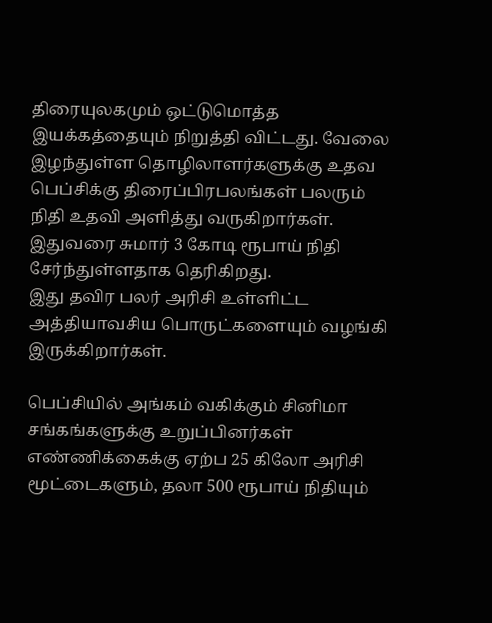திரையுலகமும் ஒட்டுமொத்த இயக்கத்தையும் நிறுத்தி விட்டது. வேலை இழந்துள்ள தொழிலாளர்களுக்கு உதவ பெப்சிக்கு திரைப்பிரபலங்கள் பலரும் நிதி உதவி அளித்து வருகிறார்கள். இதுவரை சுமார் 3 கோடி ரூபாய் நிதி சேர்ந்துள்ளதாக தெரிகிறது.
இது தவிர பலர் அரிசி உள்ளிட்ட அத்தியாவசிய பொருட்களையும் வழங்கி இருக்கிறார்கள்.

பெப்சியில் அங்கம் வகிக்கும் சினிமா சங்கங்களுக்கு உறுப்பினர்கள் எண்ணிக்கைக்கு ஏற்ப 25 கிலோ அரிசி மூட்டைகளும், தலா 500 ரூபாய் நிதியும்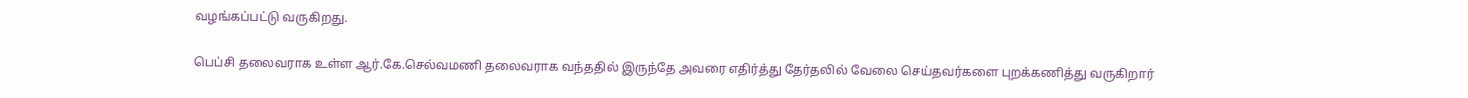வழங்கப்பட்டு வருகிறது.

பெப்சி தலைவராக உள்ள ஆர்.கே.செல்வமணி தலைவராக வந்ததில் இருந்தே அவரை எதிர்த்து தேர்தலில் வேலை செய்தவர்களை புறக்கணித்து வருகிறார்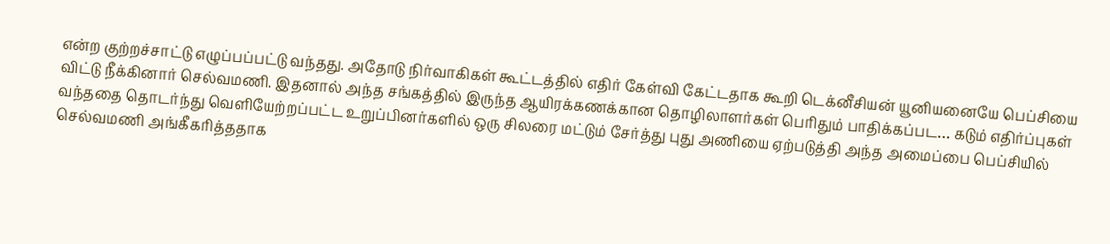என்ற குற்றச்சாட்டு எழுப்பப்பட்டு வந்தது. அதோடு நிர்வாகிகள் கூட்டத்தில் எதிர் கேள்வி கேட்டதாக கூறி டெக்னீசியன் யூனியனையே பெப்சியை விட்டு நீக்கினார் செல்வமணி. இதனால் அந்த சங்கத்தில் இருந்த ஆயிரக்கணக்கான தொழிலாளர்கள் பெரிதும் பாதிக்கப்பட… கடும் எதிர்ப்புகள் வந்ததை தொடர்ந்து வெளியேற்றப்பட்ட உறுப்பினர்களில் ஒரு சிலரை மட்டும் சேர்த்து புது அணியை ஏற்படுத்தி அந்த அமைப்பை பெப்சியில் செல்வமணி அங்கீகரித்ததாக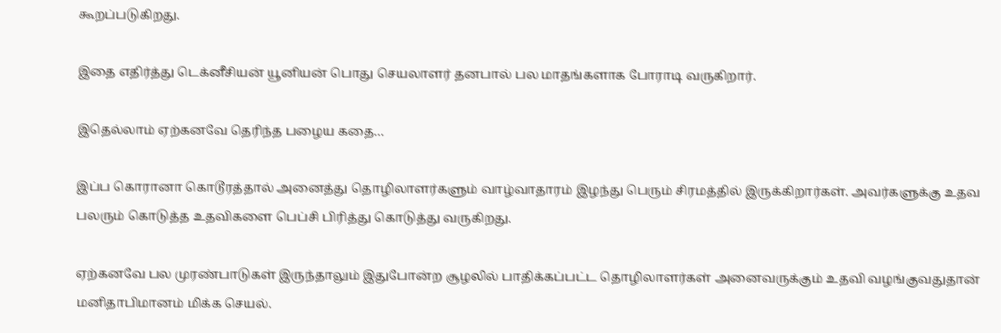கூறப்படுகிறது.

இதை எதிர்த்து டெக்னீசியன் யூனியன் பொது செயலாளர் தனபால் பல மாதங்களாக போராடி வருகிறார்.

இதெல்லாம் ஏற்கனவே தெரிந்த பழைய கதை…

இப்ப கொரானா கொடூரத்தால் அனைத்து தொழிலாளர்களும் வாழ்வாதாரம் இழந்து பெரும் சிரமத்தில் இருக்கிறார்கள். அவர்களுக்கு உதவ பலரும் கொடுத்த உதவிகளை பெப்சி பிரித்து கொடுத்து வருகிறது.

ஏற்கனவே பல முரண்பாடுகள் இருந்தாலும் இதுபோன்ற சூழலில் பாதிக்கப்பட்ட தொழிலாளர்கள் அனைவருக்கும் உதவி வழங்குவதுதான் மனிதாபிமானம் மிக்க செயல்.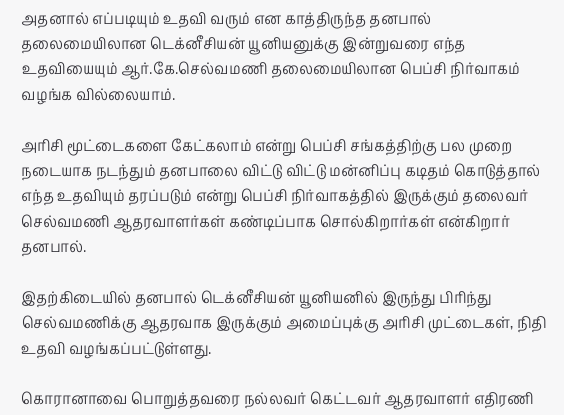அதனால் எப்படியும் உதவி வரும் என காத்திருந்த தனபால் தலைமையிலான டெக்னீசியன் யூனியனுக்கு இன்றுவரை எந்த உதவியையும் ஆர்.கே.செல்வமணி தலைமையிலான பெப்சி நிர்வாகம் வழங்க வில்லையாம்.

அரிசி மூட்டைகளை கேட்கலாம் என்று பெப்சி சங்கத்திற்கு பல முறை நடையாக நடந்தும் தனபாலை விட்டு விட்டு மன்னிப்பு கடிதம் கொடுத்தால் எந்த உதவியும் தரப்படும் என்று பெப்சி நிர்வாகத்தில் இருக்கும் தலைவர் செல்வமணி ஆதரவாளர்கள் கண்டிப்பாக சொல்கிறார்கள் என்கிறார் தனபால்.

இதற்கிடையில் தனபால் டெக்னீசியன் யூனியனில் இருந்து பிரிந்து செல்வமணிக்கு ஆதரவாக இருக்கும் அமைப்புக்கு அரிசி முட்டைகள், நிதி உதவி வழங்கப்பட்டுள்ளது.

கொரானாவை பொறுத்தவரை நல்லவர் கெட்டவர் ஆதரவாளர் எதிரணி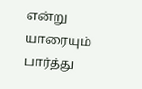என்று யாரையும் பார்த்து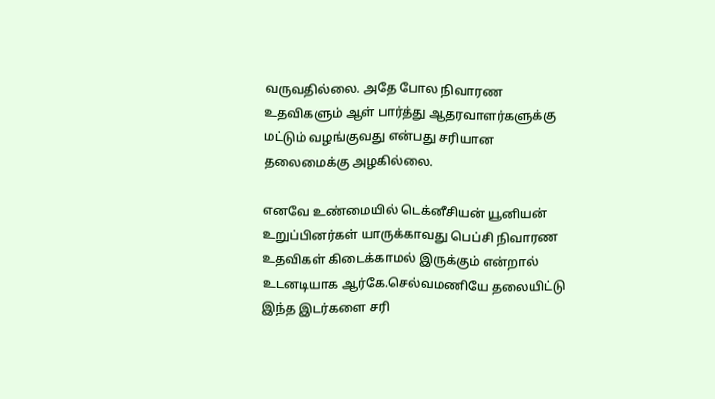வருவதில்லை. அதே போல நிவாரண உதவிகளும் ஆள் பார்த்து ஆதரவாளர்களுக்கு மட்டும் வழங்குவது என்பது சரியான தலைமைக்கு அழகில்லை.

எனவே உண்மையில் டெக்னீசியன் யூனியன் உறுப்பினர்கள் யாருக்காவது பெப்சி நிவாரண உதவிகள் கிடைக்காமல் இருக்கும் என்றால் உடனடியாக ஆர்கே.செல்வமணியே தலையிட்டு இந்த இடர்களை சரி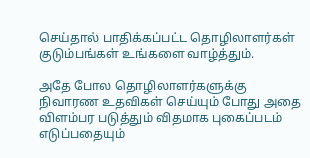செய்தால் பாதிக்கப்பட்ட தொழிலாளர்கள் குடும்பங்கள் உங்களை வாழ்த்தும்.

அதே போல தொழிலாளர்களுக்கு நிவாரண உதவிகள் செய்யும் போது அதை விளம்பர படுத்தும் விதமாக புகைப்படம் எடுப்பதையும்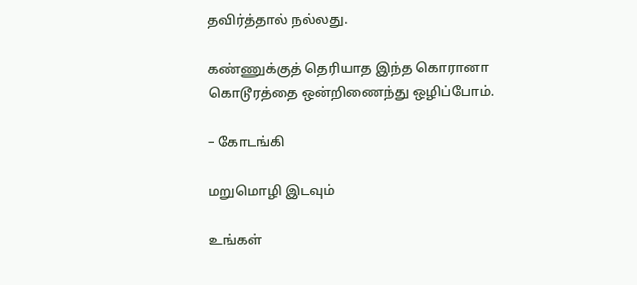தவிர்த்தால் நல்லது.

கண்ணுக்குத் தெரியாத இந்த கொரானா கொடூரத்தை ஒன்றிணைந்து ஒழிப்போம்.

– கோடங்கி

மறுமொழி இடவும்

உங்கள்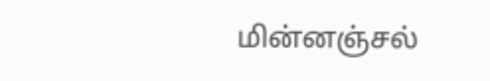மின்னஞ்சல்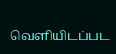வெளியிடப்பட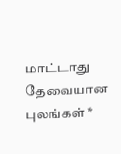மாட்டாது தேவையான புலங்கள் *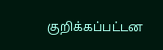குறிக்கப்பட்டன